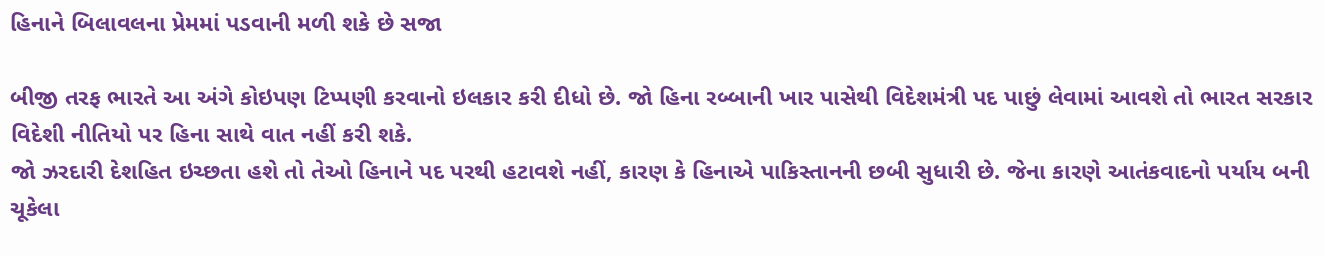હિનાને બિલાવલના પ્રેમમાં પડવાની મળી શકે છે સજા

બીજી તરફ ભારતે આ અંગે કોઇપણ ટિપ્પણી કરવાનો ઇલકાર કરી દીધો છે. જો હિના રબ્બાની ખાર પાસેથી વિદેશમંત્રી પદ પાછું લેવામાં આવશે તો ભારત સરકાર વિદેશી નીતિયો પર હિના સાથે વાત નહીં કરી શકે.
જો ઝરદારી દેશહિત ઇચ્છતા હશે તો તેઓ હિનાને પદ પરથી હટાવશે નહીં, કારણ કે હિનાએ પાકિસ્તાનની છબી સુધારી છે. જેના કારણે આતંકવાદનો પર્યાય બની ચૂકેલા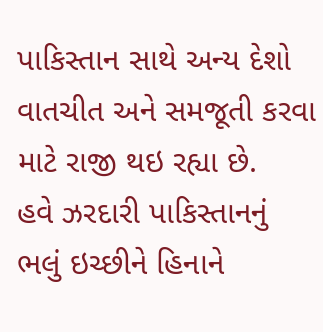પાકિસ્તાન સાથે અન્ય દેશો વાતચીત અને સમજૂતી કરવા માટે રાજી થઇ રહ્યા છે.
હવે ઝરદારી પાકિસ્તાનનું ભલું ઇચ્છીને હિનાને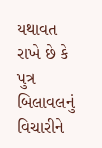યથાવત રાખે છે કે પુત્ર બિલાવલનું વિચારીને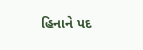હિનાને પદ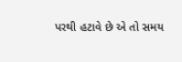પરથી હટાવે છે એ તો સમય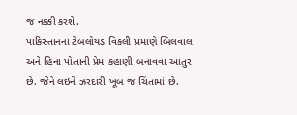જ નક્કી કરશે.
પાકિસ્તાનના ટેબલોયડ વિકલી પ્રમાણે બિલવાલ અને હિના પોતાની પ્રેમ કહાણી બનાવવા આતુર છે. જેને લઇને ઝરદારી ખૂબ જ ચિંતામાં છે.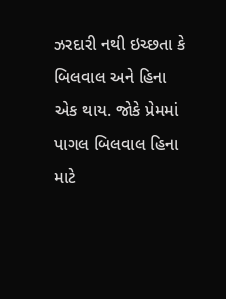ઝરદારી નથી ઇચ્છતા કે બિલવાલ અને હિના એક થાય. જોકે પ્રેમમાં પાગલ બિલવાલ હિના માટે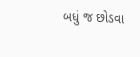બધું જ છોડવા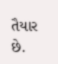તૈયાર છે.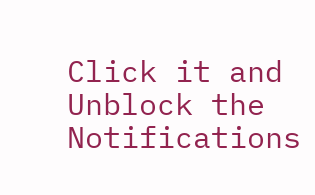Click it and Unblock the Notifications